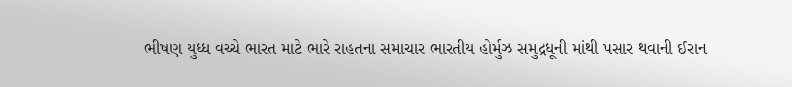ભીષણ યુધ્ધ વચ્ચે ભારત માટે ભારે રાહતના સમાચાર ભારતીય હોર્મુઝ સમુદ્રધૂની માંથી પસાર થવાની ઈરાન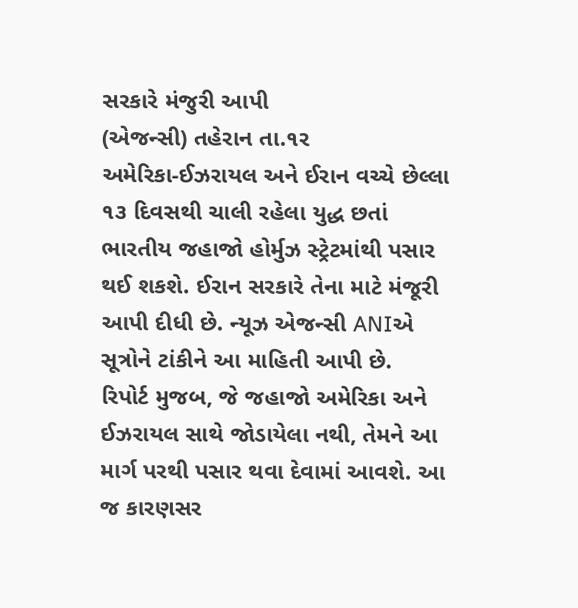સરકારે મંજુરી આપી
(એજન્સી) તહેરાન તા.૧ર
અમેરિકા-ઈઝરાયલ અને ઈરાન વચ્ચે છેલ્લા ૧૩ દિવસથી ચાલી રહેલા યુદ્ધ છતાં ભારતીય જહાજો હોર્મુઝ સ્ટ્રેટમાંથી પસાર થઈ શકશે. ઈરાન સરકારે તેના માટે મંજૂરી આપી દીધી છે. ન્યૂઝ એજન્સી ANIએ સૂત્રોને ટાંકીને આ માહિતી આપી છે.
રિપોર્ટ મુજબ, જે જહાજો અમેરિકા અને ઈઝરાયલ સાથે જોડાયેલા નથી, તેમને આ માર્ગ પરથી પસાર થવા દેવામાં આવશે. આ જ કારણસર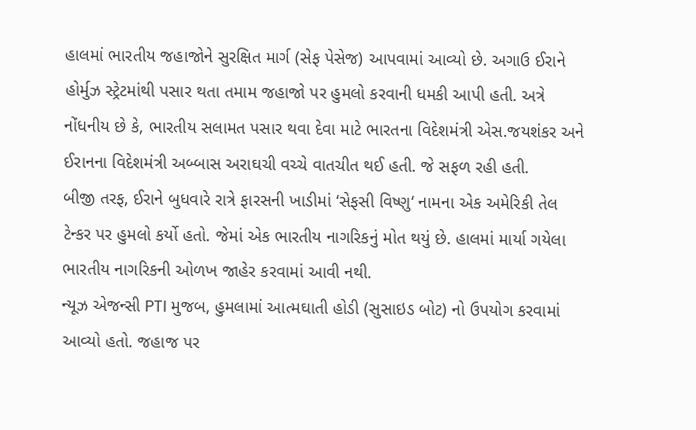હાલમાં ભારતીય જહાજોને સુરક્ષિત માર્ગ (સેફ પેસેજ) આપવામાં આવ્યો છે. અગાઉ ઈરાને હોર્મુઝ સ્ટ્રેટમાંથી પસાર થતા તમામ જહાજો પર હુમલો કરવાની ધમકી આપી હતી. અત્રે નોંધનીય છે કે, ભારતીય સલામત પસાર થવા દેવા માટે ભારતના વિદેશમંત્રી એસ.જયશંકર અને ઈરાનના વિદેશમંત્રી અબ્બાસ અરાઘચી વચ્ચે વાતચીત થઈ હતી. જે સફળ રહી હતી.
બીજી તરફ, ઈરાને બુધવારે રાત્રે ફારસની ખાડીમાં ‘સેફસી વિષ્ણુ‘ નામના એક અમેરિકી તેલ ટેન્કર પર હુમલો કર્યો હતો. જેમાં એક ભારતીય નાગરિકનું મોત થયું છે. હાલમાં માર્યા ગયેલા ભારતીય નાગરિકની ઓળખ જાહેર કરવામાં આવી નથી.
ન્યૂઝ એજન્સી PTI મુજબ, હુમલામાં આત્મઘાતી હોડી (સુસાઇડ બોટ) નો ઉપયોગ કરવામાં આવ્યો હતો. જહાજ પર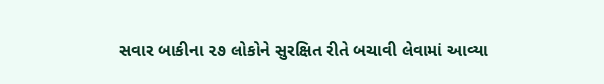સવાર બાકીના ૨૭ લોકોને સુરક્ષિત રીતે બચાવી લેવામાં આવ્યા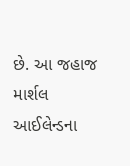છે. આ જહાજ માર્શલ આઈલેન્ડના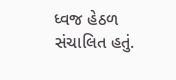ધ્વજ હેઠળ સંચાલિત હતું.